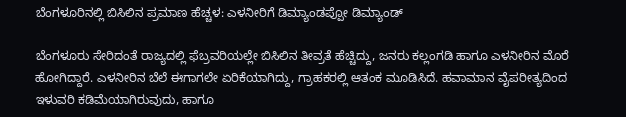ಬೆಂಗಳೂರಿನಲ್ಲಿ ಬಿಸಿಲಿನ ಪ್ರಮಾಣ ಹೆಚ್ಚಳ: ಎಳನೀರಿಗೆ ಡಿಮ್ಯಾಂಡಪ್ಪೋ ಡಿಮ್ಯಾಂಡ್

ಬೆಂಗಳೂರು ಸೇರಿದಂತೆ ರಾಜ್ಯದಲ್ಲಿ ಫೆಬ್ರವರಿಯಲ್ಲೇ ಬಿಸಿಲಿನ ತೀವ್ರತೆ ಹೆಚ್ಚಿದ್ದು, ಜನರು ಕಲ್ಲಂಗಡಿ ಹಾಗೂ ಎಳನೀರಿನ ಮೊರೆ ಹೋಗಿದ್ದಾರೆ. ಎಳನೀರಿನ ಬೆಲೆ ಈಗಾಗಲೇ ಏರಿಕೆಯಾಗಿದ್ದು, ಗ್ರಾಹಕರಲ್ಲಿ ಆತಂಕ ಮೂಡಿಸಿದೆ. ಹವಾಮಾನ ವೈಪರೀತ್ಯದಿಂದ ಇಳುವರಿ ಕಡಿಮೆಯಾಗಿರುವುದು, ಹಾಗೂ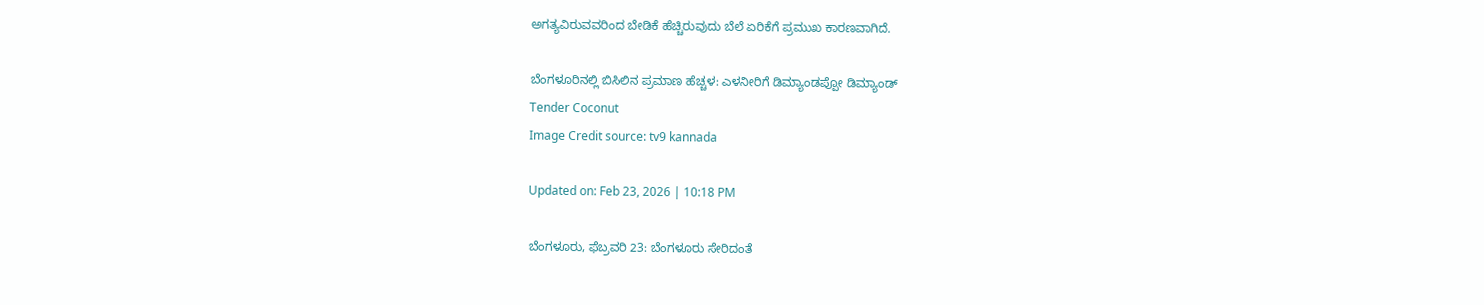ಅಗತ್ಯವಿರುವವರಿಂದ ಬೇಡಿಕೆ ಹೆಚ್ಚಿರುವುದು ಬೆಲೆ ಏರಿಕೆಗೆ ಪ್ರಮುಖ ಕಾರಣವಾಗಿದೆ.

ಬೆಂಗಳೂರಿನಲ್ಲಿ ಬಿಸಿಲಿನ ಪ್ರಮಾಣ ಹೆಚ್ಚಳ: ಎಳನೀರಿಗೆ ಡಿಮ್ಯಾಂಡಪ್ಪೋ ಡಿಮ್ಯಾಂಡ್
Tender Coconut
Image Credit source: tv9 kannada

Updated on: Feb 23, 2026 | 10:18 PM

ಬೆಂಗಳೂರು, ಫೆಬ್ರವರಿ 23: ಬೆಂಗಳೂರು ಸೇರಿದಂತೆ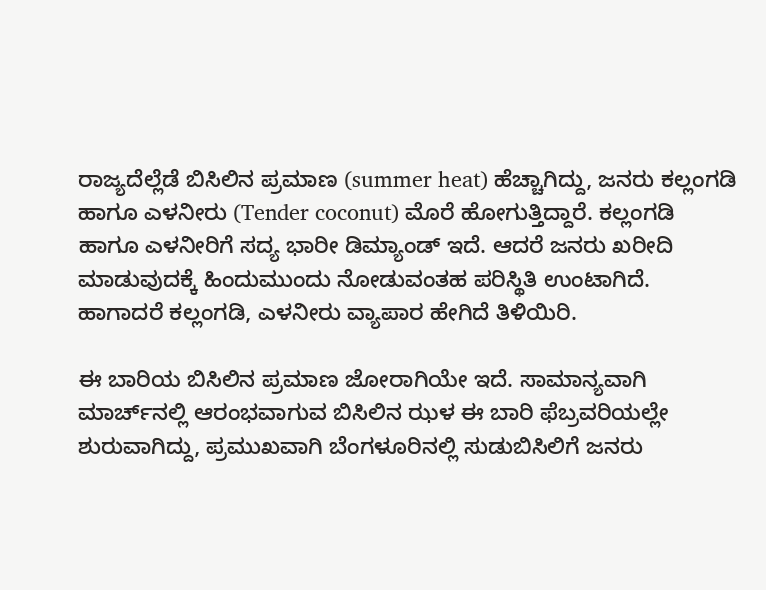ರಾಜ್ಯದೆಲ್ಲೆಡೆ ಬಿಸಿಲಿನ ಪ್ರಮಾಣ (summer heat) ಹೆಚ್ಚಾಗಿದ್ದು, ಜನರು ಕಲ್ಲಂಗಡಿ ಹಾಗೂ ಎಳನೀರು (Tender coconut) ಮೊರೆ‌ ಹೋಗುತ್ತಿದ್ದಾರೆ. ಕಲ್ಲಂಗಡಿ ಹಾಗೂ ಎಳನೀರಿಗೆ ಸದ್ಯ ಭಾರೀ ಡಿಮ್ಯಾಂಡ್ ಇದೆ. ಆದರೆ ಜನರು ಖರೀದಿ ಮಾಡುವುದಕ್ಕೆ ಹಿಂದುಮುಂದು ನೋಡುವಂತಹ ಪರಿಸ್ಥಿತಿ ಉಂಟಾಗಿದೆ. ಹಾಗಾದರೆ ಕಲ್ಲಂಗಡಿ, ಎಳನೀರು ವ್ಯಾಪಾರ ಹೇಗಿದೆ ತಿಳಿಯಿರಿ.

ಈ ಬಾರಿಯ ಬಿಸಿಲಿನ ಪ್ರಮಾಣ ಜೋರಾಗಿಯೇ ಇದೆ. ಸಾಮಾನ್ಯವಾಗಿ ಮಾರ್ಚ್‌ನಲ್ಲಿ‌ ಆರಂಭವಾಗುವ ಬಿಸಿಲಿನ ಝಳ ಈ ಬಾರಿ ಫೆಬ್ರವರಿಯಲ್ಲೇ ಶುರುವಾಗಿದ್ದು, ಪ್ರಮುಖವಾಗಿ ಬೆಂಗಳೂರಿನಲ್ಲಿ ಸುಡುಬಿಸಿಲಿಗೆ ಜನರು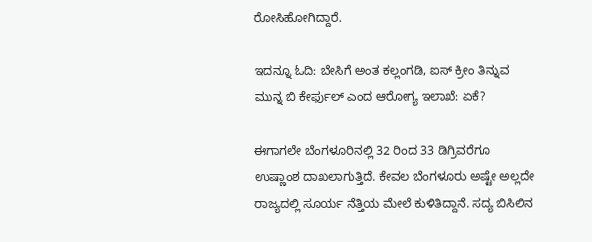ರೋಸಿಹೋಗಿದ್ದಾರೆ.

ಇದನ್ನೂ ಓದಿ: ಬೇಸಿಗೆ ಅಂತ ಕಲ್ಲಂಗಡಿ, ಐಸ್ ಕ್ರೀಂ ತಿನ್ನುವ ಮುನ್ನ ಬಿ ಕೇರ್ಫುಲ್ ಎಂದ ಆರೋಗ್ಯ ಇಲಾಖೆ: ಏಕೆ?

ಈಗಾಗಲೇ ಬೆಂಗಳೂರಿನಲ್ಲಿ 32 ರಿಂದ 33 ಡಿಗ್ರಿವರೆಗೂ ಉಷ್ಣಾಂಶ ದಾಖಲಾಗುತ್ತಿದೆ. ಕೇವಲ ಬೆಂಗಳೂರು ಅಷ್ಟೇ ಅಲ್ಲದೇ ರಾಜ್ಯದಲ್ಲಿ ಸೂರ್ಯ ನೆತ್ತಿಯ ಮೇಲೆ ಕುಳಿತಿದ್ದಾನೆ. ಸದ್ಯ ಬಿಸಿಲಿನ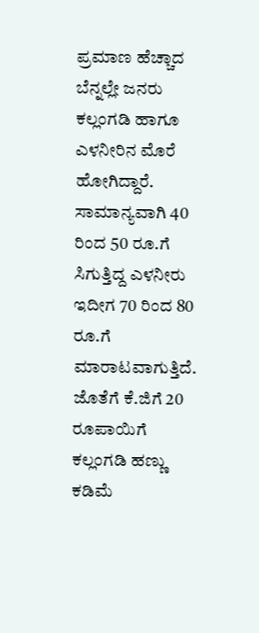ಪ್ರಮಾಣ ಹೆಚ್ಚಾದ ಬೆನ್ನಲ್ಲೇ ಜನರು ಕಲ್ಲಂಗಡಿ ಹಾಗೂ ಎಳನೀರಿನ ಮೊರೆ ಹೋಗಿದ್ದಾರೆ. ಸಾಮಾನ್ಯವಾಗಿ 40 ರಿಂದ 50 ರೂ.ಗೆ ಸಿಗುತ್ತಿದ್ದ ಎಳನೀರು ಇದೀಗ 70 ರಿಂದ 80 ರೂ.ಗೆ ಮಾರಾಟವಾಗುತ್ತಿದೆ. ಜೊತೆಗೆ ಕೆ.ಜಿಗೆ 20 ರೂಪಾಯಿಗೆ ಕಲ್ಲಂಗಡಿ ಹಣ್ಣು ಕಡಿಮೆ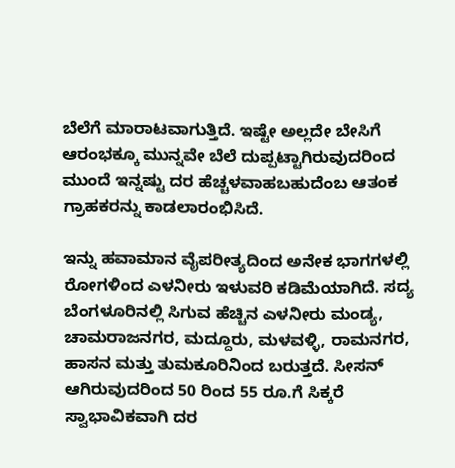ಬೆಲೆಗೆ ಮಾರಾಟವಾಗುತ್ತಿದೆ. ಇಷ್ಟೇ ಅಲ್ಲದೇ ಬೇಸಿಗೆ ಆರಂಭಕ್ಕೂ ಮುನ್ನವೇ ಬೆಲೆ ದುಪ್ಪಟ್ಟಾಗಿರುವುದರಿಂದ ಮುಂದೆ ಇನ್ನಷ್ಟು ದರ ಹೆಚ್ಚಳವಾಹಬಹುದೆಂಬ ಆತಂಕ ಗ್ರಾಹಕರನ್ನು ಕಾಡಲಾರಂಭಿಸಿದೆ.

ಇನ್ನು ಹವಾಮಾನ ವೈಪರೀತ್ಯದಿಂದ ಅನೇಕ ಭಾಗಗಳಲ್ಲಿ ರೋಗಳಿಂದ ಎಳನೀರು ಇಳುವರಿ ಕಡಿಮೆಯಾಗಿದೆ. ಸದ್ಯ ಬೆಂಗಳೂರಿನಲ್ಲಿ ಸಿಗುವ ಹೆಚ್ಚಿನ ಎಳನೀರು ಮಂಡ್ಯ, ಚಾಮರಾಜನಗರ, ಮದ್ದೂರು, ಮಳವಳ್ಳಿ, ರಾಮನಗರ, ಹಾಸನ ಮತ್ತು ತುಮಕೂರಿನಿಂದ ಬರುತ್ತದೆ. ಸೀಸನ್ ಆಗಿರುವುದರಿಂದ 50 ರಿಂದ 55 ರೂ.ಗೆ ಸಿಕ್ಕರೆ ಸ್ವಾಭಾವಿಕವಾಗಿ ದರ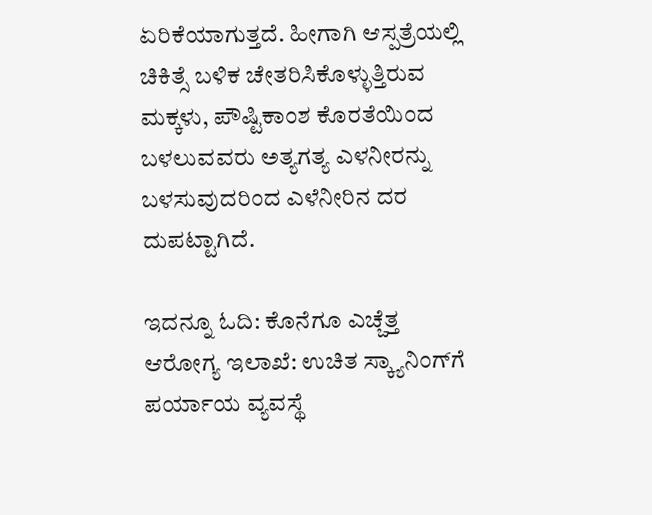ಏರಿಕೆಯಾಗುತ್ತದೆ. ಹೀಗಾಗಿ ಆಸ್ಪತ್ರೆಯಲ್ಲಿ ಚಿಕಿತ್ಸೆ ಬಳಿಕ ಚೇತರಿಸಿಕೊಳ್ಳುತ್ತಿರುವ ಮಕ್ಕಳು, ಪೌಷ್ಟಿಕಾಂಶ ಕೊರತೆಯಿಂದ ಬಳಲುವವರು ಅತ್ಯಗತ್ಯ ಎಳನೀರನ್ನು ಬಳಸುವುದರಿಂದ ಎಳೆನೀರಿನ ದರ ದುಪಟ್ಟಾಗಿದೆ.

ಇದನ್ನೂ ಓದಿ: ಕೊನೆಗೂ ಎಚ್ಚೆತ್ತ ಆರೋಗ್ಯ ಇಲಾಖೆ: ಉಚಿತ ಸ್ಕ್ಯಾನಿಂಗ್‌ಗೆ ಪರ್ಯಾಯ ವ್ಯವಸ್ಥೆ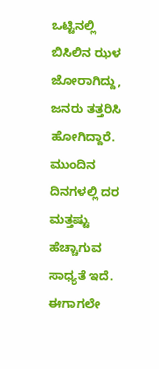ಒಟ್ಟಿನಲ್ಲಿ ಬಿಸಿಲಿನ ಝಳ ಜೋರಾಗಿದ್ದು, ಜನರು ತತ್ತರಿಸಿ ಹೋಗಿದ್ದಾರೆ. ಮುಂದಿನ ದಿನಗಳಲ್ಲಿ ದರ ಮತ್ತಷ್ಟು ಹೆಚ್ಚಾಗುವ ಸಾಧ್ಯತೆ ಇದೆ. ಈಗಾಗಲೇ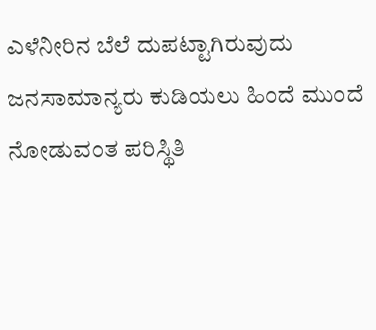ಎಳೆನೀರಿನ ಬೆಲೆ ದುಪಟ್ಟಾಗಿರುವುದು ಜನಸಾಮಾನ್ಯರು ಕುಡಿಯಲು ಹಿಂದೆ ಮುಂದೆ ನೋಡುವಂತ ಪರಿಸ್ಥಿತಿ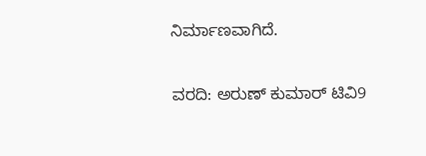ನಿರ್ಮಾಣವಾಗಿದೆ.

ವರದಿ: ಅರುಣ್ ಕುಮಾರ್ ಟಿವಿ9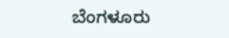ಬೆಂಗಳೂರು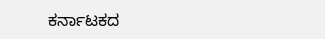ಕರ್ನಾಟಕದ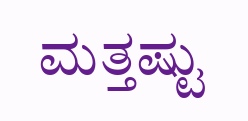ಮತ್ತಷ್ಟು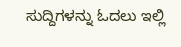ಸುದ್ದಿಗಳನ್ನು ಓದಲು ಇಲ್ಲಿ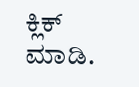ಕ್ಲಿಕ್ ಮಾಡಿ.